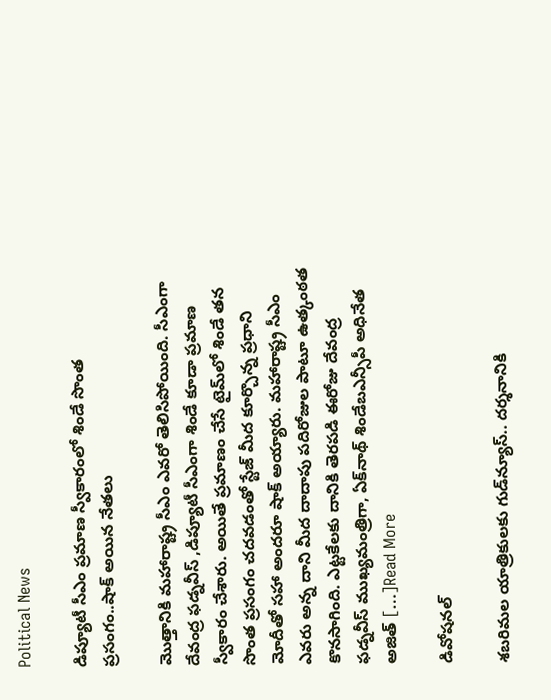Political News

డిప్యూటీ సీఎం ప్రమాణ స్వీకారంలో శిండే సొంత ప్రసంగం..షాక్ అయిన నేతలు

మొత్తానికి మహారాష్ట్ర సీఎం ఎవరో తెలిసిపోయింది. సీఎంగా దేవంద్ర ఫడ్నవీస్ ,డిప్యూటీ సీఎంగా శిండే కూడా ప్రమాణ స్వీకారం చేశారు. అయితే ప్రమాణం చేసే టైమ్‌లో శిండే తన సొంత ప్రసంగం చదవడంతో స్టేజ్ మీద కూర్చొన్న ప్రధాని మోదీతో సహా అందరూ షాక్ అయ్యారు. మహారాష్ట్ర సీఎం ఎవరు అన్న దాని మీద దాదాపు పదిరోజుల పాటూ ఉత్కంఠత కొనసాగింది. ఎట్టకేలకు దానికి తెరపడి ఈరోజు దేవంద్ర ఫడ్నవీస్ ముఖ్యమంత్రిగా, ఏక్‌నాథ్ శిండేబఎన్సీపీ అధినేత అజిత్‌ […]Read More

డివోషనల్

శబరిమల యాత్రికులకు గుడ్‌న్యూస్.. దర్శనానికి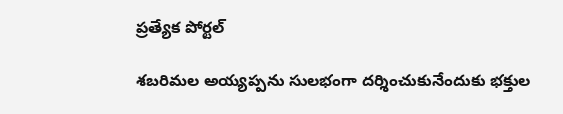ప్రత్యేక పోర్టల్

శబరిమల అయ్యప్పను సులభంగా దర్శించుకునేందుకు భక్తుల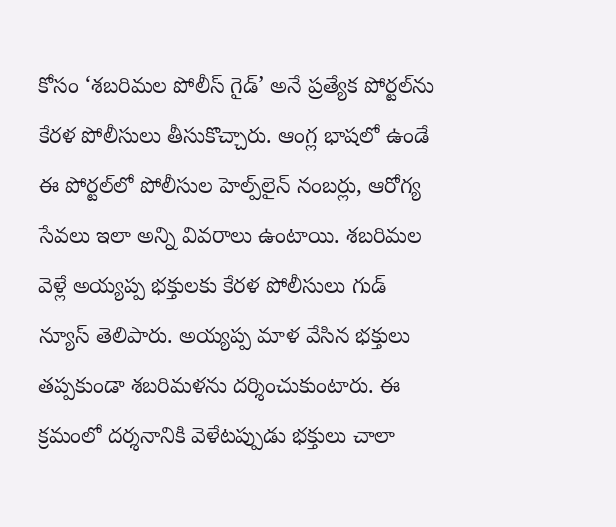కోసం ‘శబరిమల పోలీస్ గైడ్’ అనే ప్రత్యేక పోర్టల్‌ను కేరళ పోలీసులు తీసుకొచ్చారు. ఆంగ్ల భాషలో ఉండే ఈ పోర్టల్‌లో పోలీసుల హెల్ప్‌లైన్ నంబర్లు, ఆరోగ్య సేవలు ఇలా అన్ని వివరాలు ఉంటాయి. శబరిమల వెళ్లే అయ్యప్ప భక్తులకు కేరళ పోలీసులు గుడ్ న్యూస్ తెలిపారు. అయ్యప్ప మాళ వేసిన భక్తులు తప్పకుండా శబరిమళను దర్శించుకుంటారు. ఈ క్రమంలో దర్శనానికి వెళేటప్పుడు భక్తులు చాలా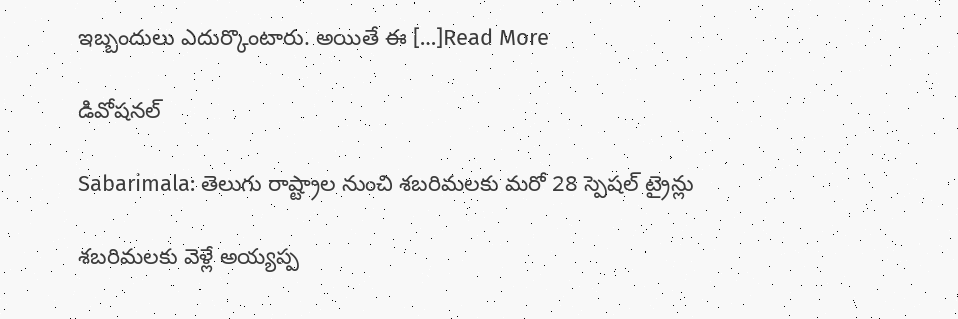ఇబ్బందులు ఎదుర్కొంటారు. అయితే ఈ […]Read More

డివోషనల్

Sabarimala: తెలుగు రాష్ట్రాల నుంచి శబరిమలకు మరో 28 స్పెషల్ ట్రైన్లు

శబరిమలకు వెళ్లే అయ్యప్ప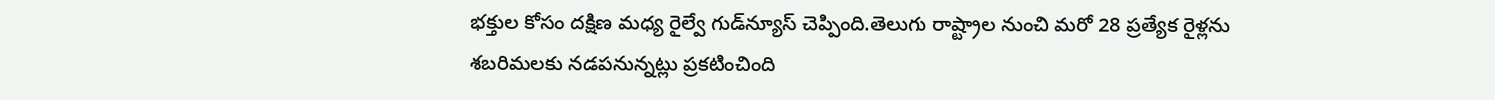భక్తుల కోసం దక్షిణ మధ్య రైల్వే గుడ్‌న్యూస్ చెప్పింది.తెలుగు రాష్ట్రాల నుంచి మరో 28 ప్రత్యేక రైళ్లను శబరిమలకు నడపనున్నట్లు ప్రకటించింది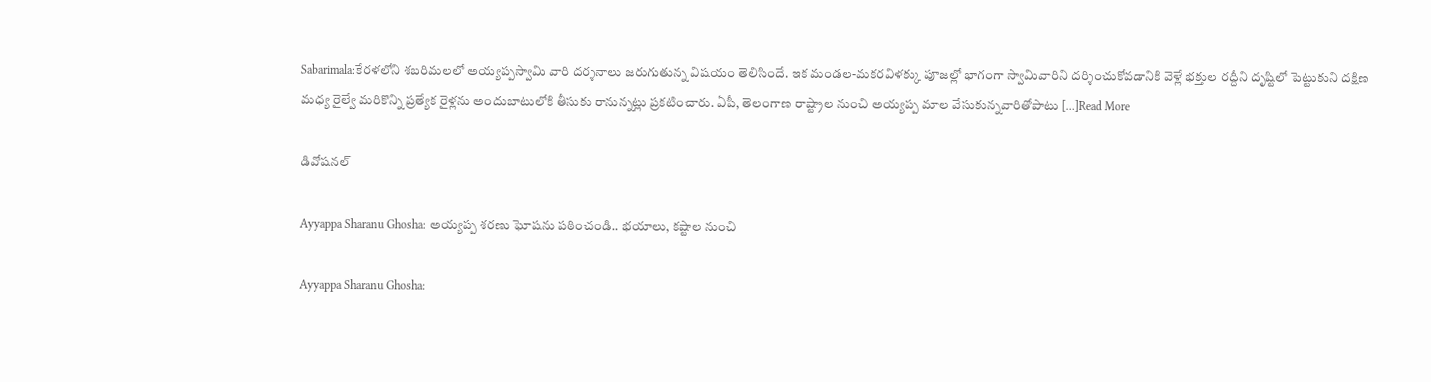Sabarimala:కేరళలోని శబరిమలలో అయ్యప్పస్వామి వారి దర్శనాలు జరుగుతున్న విషయం తెలిసిందే. ఇక మండల-మకరవిళక్కు పూజల్లో భాగంగా స్వామివారిని దర్శించుకోవడానికి వెళ్లే భక్తుల రద్దీని దృష్టిలో పెట్టుకుని దక్షిణ మధ్య రైల్వే మరికొన్ని ప్రత్యేక రైళ్లను అందుబాటులోకి తీసుకు రానున్నట్లు ప్రకటించారు. ఏపీ, తెలంగాణ రాష్ట్రాల నుంచి అయ్యప్ప మాల వేసుకున్నవారితోపాటు […]Read More

డివోషనల్

Ayyappa Sharanu Ghosha: అయ్యప్ప శరణు ఘోషను పఠించండి.. భయాలు, కష్టాల నుంచి

Ayyappa Sharanu Ghosha: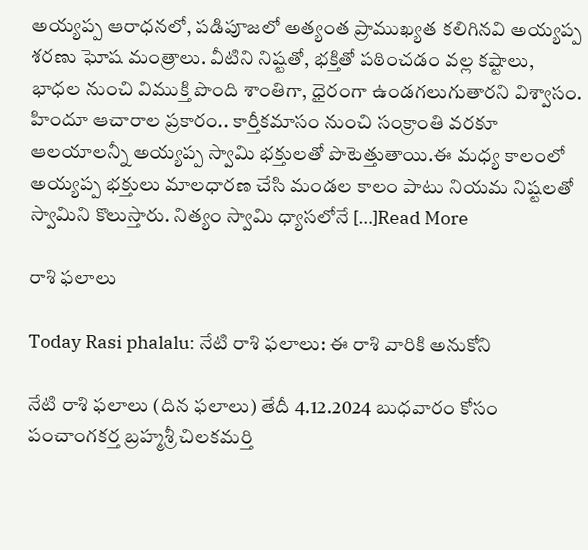అయ్యప్ప ఆరాధనలో, పడిపూజలో అత్యంత ప్రాముఖ్యత కలిగినవి అయ్యప్ప శరణు ఘోష మంత్రాలు. వీటిని నిష్టతో, భక్తితో పఠించడం వల్ల కష్టాలు, భాధల నుంచి విముక్తి పొంది శాంతిగా, ధైరంగా ఉండగలుగుతారని విశ్వాసం. హిందూ ఆచారాల ప్రకారం.. కార్తీకమాసం నుంచి సంక్రాంతి వరకూ ఆలయాలన్నీ అయ్యప్ప స్వామి భక్తులతో పొటెత్తుతాయి.ఈ మధ్య కాలంలో అయ్యప్ప భక్తులు మాలధారణ చేసి మండల కాలం పాటు నియమ నిష్టలతో స్వామిని కొలుస్తారు. నిత్యం స్వామి ధ్యాసలోనే […]Read More

రాశి ఫలాలు

Today Rasi phalalu: నేటి రాశి ఫలాలు: ఈ రాశి వారికి అనుకోని

నేటి రాశి ఫలాలు (దిన ఫలాలు) తేదీ 4.12.2024 బుధవారం కోసం పంచాంగకర్త బ్రహ్మశ్రీ చిలకమర్తి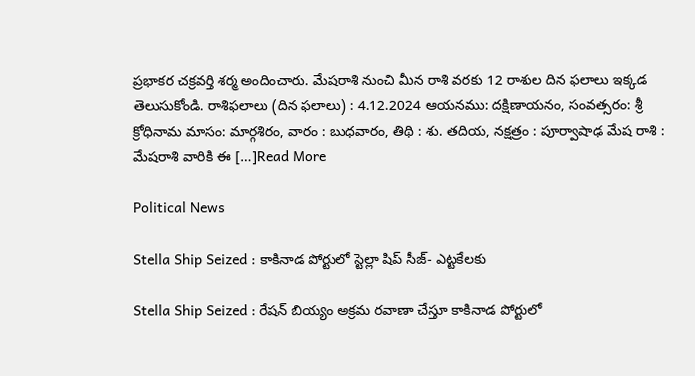ప్రభాకర చక్రవర్తి శర్మ అందించారు. మేషరాశి నుంచి మీన రాశి వరకు 12 రాశుల దిన ఫలాలు ఇక్కడ తెలుసుకోండి. రాశిఫలాలు (దిన ఫలాలు) : 4.12.2024 ఆయనము: దక్షిణాయనం, సంవత్సరం: శ్రీ క్రోధినామ మాసం: మార్గశిరం, వారం : బుధవారం, తిథి : శు. తదియ, నక్షత్రం : పూర్వాషాఢ మేష రాశి : మేషరాశి వారికి ఈ […]Read More

Political News

Stella Ship Seized : కాకినాడ పోర్టులో స్టెల్లా షిప్ సీజ్- ఎట్టకేలకు

Stella Ship Seized : రేషన్ బియ్యం అక్రమ రవాణా చేస్తూ కాకినాడ పోర్టులో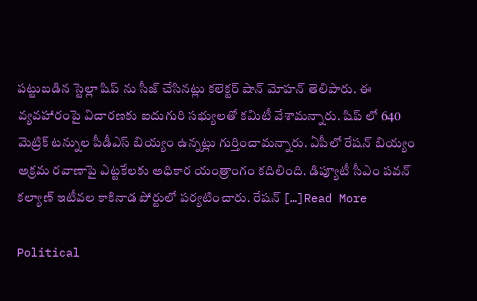పట్టుబడిన స్టెల్లా షిప్ ను సీజ్ చేసినట్లు కలెక్టర్ షాన్ మోహన్ తెలిపారు. ఈ వ్యవహారంపై విచారణకు ఐదుగురి సభ్యులతో కమిటీ వేశామన్నారు. షిప్ లో 640 మెట్రిక్ టన్నుల పీడీఎస్ బియ్యం ఉన్నట్లు గుర్తించామన్నారు. ఏపీలో రేషన్ బియ్యం అక్రమ రవాణాపై ఎట్టకేలకు అధికార యంత్రాంగం కదిలింది. డిప్యూటీ సీఎం పవన్ కల్యాణ్ ఇటీవల కాకినాడ పోర్టులో పర్యటించారు. రేషన్ […]Read More

Political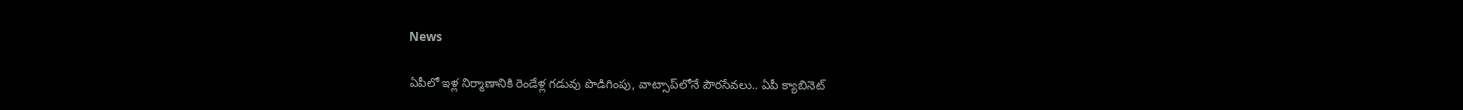News

ఏపీలో ఇళ్ల నిర్మాణానికి రెండేళ్ల గడువు పొడిగింపు, వాట్సాప్‌లోనే పౌరసేవలు.. ఏపీ క్యాబినెట్‌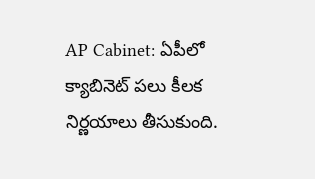AP Cabinet: ఏపీలో క్యాబినెట్‌ పలు కీలక నిర్ణయాలు తీసుకుంది.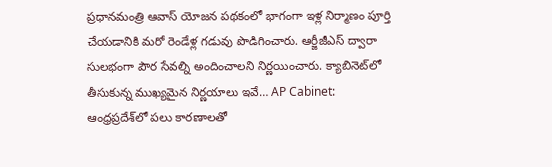ప్రధానమంత్రి ఆవాస్‌ యోజన పథకంలో భాగంగా ఇళ్ల నిర్మాణం పూర్తి చేయడానికి మరో రెండేళ్ల గడువు పొడిగించారు. ఆర్జీజీఎస్‌ ద్వారా సులభంగా పౌర సేవల్ని అందించాలని నిర్ణయించారు. క్యాబినెట్‌లో తీసుకున్న ముఖ్యమైన నిర్ణయాలు ఇవే… AP Cabinet: ఆంధ్రప్రదేశ్‌లో పలు కారణాలతో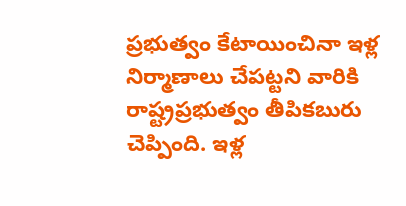ప్రభుత్వం కేటాయించినా ఇళ్ల నిర్మాణాలు చేపట్టని వారికి రాష్ట్రప్రభుత్వం తీపికబురు చెప్పింది. ఇళ్ల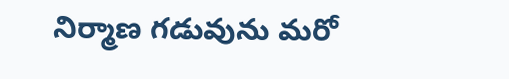నిర్మాణ గడువును మరో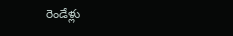రెండేళ్లు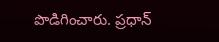పొడిగించారు. ప్రధాన్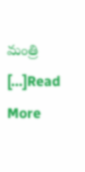మంత్రి […]Read More